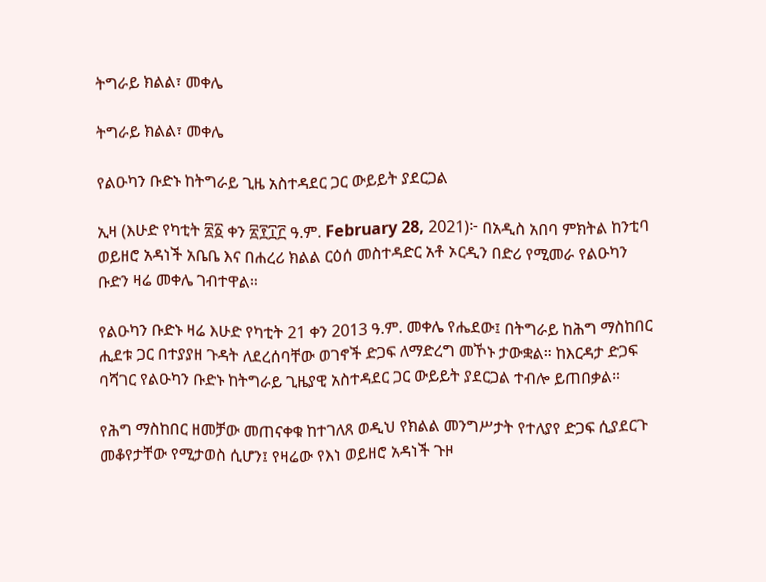ትግራይ ክልል፣ መቀሌ

ትግራይ ክልል፣ መቀሌ

የልዑካን ቡድኑ ከትግራይ ጊዜ አስተዳደር ጋር ውይይት ያደርጋል

ኢዛ (እሁድ የካቲት ፳፩ ቀን ፳፻፲፫ ዓ.ም. February 28, 2021)፦ በአዲስ አበባ ምክትል ከንቲባ ወይዘሮ አዳነች አቤቤ እና በሐረሪ ክልል ርዕሰ መስተዳድር አቶ ኦርዲን በድሪ የሚመራ የልዑካን ቡድን ዛሬ መቀሌ ገብተዋል።

የልዑካን ቡድኑ ዛሬ እሁድ የካቲት 21 ቀን 2013 ዓ.ም. መቀሌ የሔደው፤ በትግራይ ከሕግ ማስከበር ሒደቱ ጋር በተያያዘ ጉዳት ለደረሰባቸው ወገኖች ድጋፍ ለማድረግ መኾኑ ታውቋል። ከእርዳታ ድጋፍ ባሻገር የልዑካን ቡድኑ ከትግራይ ጊዜያዊ አስተዳደር ጋር ውይይት ያደርጋል ተብሎ ይጠበቃል።

የሕግ ማስከበር ዘመቻው መጠናቀቁ ከተገለጸ ወዲህ የክልል መንግሥታት የተለያየ ድጋፍ ሲያደርጉ መቆየታቸው የሚታወስ ሲሆን፤ የዛሬው የእነ ወይዘሮ አዳነች ጉዞ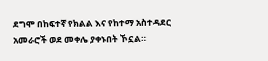ደግሞ በከፍተኛ የክልል እና የከተማ አስተዳደር አመራሮች ወደ መቀሌ ያቀኑበት ኾኗል።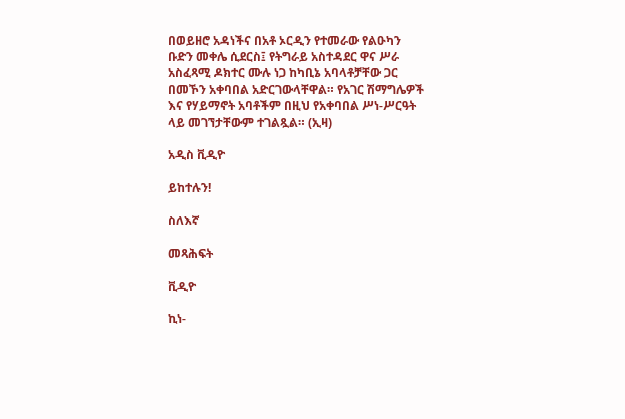በወይዘሮ አዳነችና በአቶ ኦርዲን የተመራው የልዑካን ቡድን መቀሌ ሲደርስ፤ የትግራይ አስተዳደር ዋና ሥራ አስፈጻሚ ዶክተር ሙሉ ነጋ ከካቢኔ አባላቶቻቸው ጋር በመኾን አቀባበል አድርገውላቸዋል። የአገር ሽማግሌዎች እና የሃይማኖት አባቶችም በዚህ የአቀባበል ሥነ-ሥርዓት ላይ መገኘታቸውም ተገልጿል። (ኢዛ)

አዲስ ቪዲዮ

ይከተሉን!

ስለእኛ

መጻሕፍት

ቪዲዮ

ኪነ-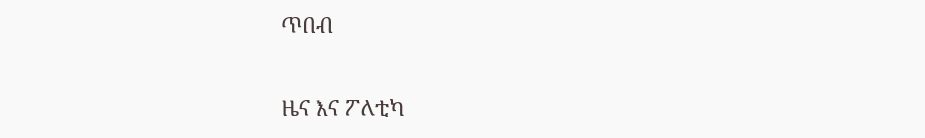ጥበብ

ዜና እና ፖለቲካ